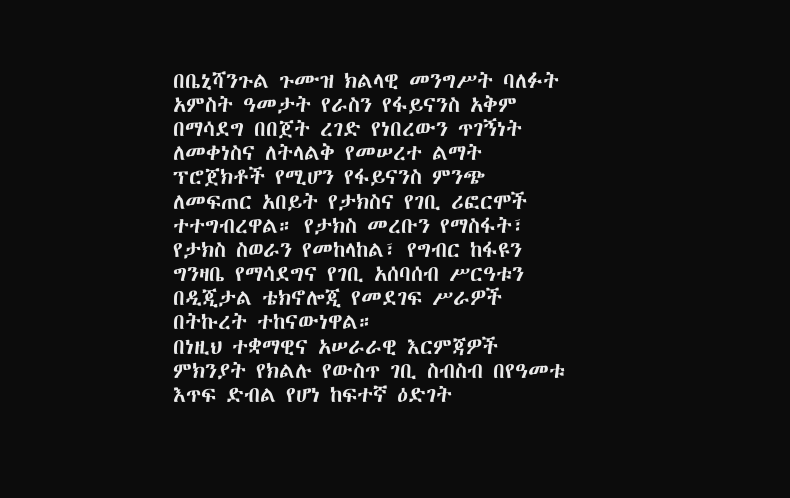በቤኒሻንጉል ጉሙዝ ክልላዊ መንግሥት ባለፉት አምስት ዓመታት የራስን የፋይናንስ አቅም በማሳደግ በበጀት ረገድ የነበረውን ጥገኝነት ለመቀነስና ለትላልቅ የመሠረተ ልማት ፕሮጀክቶች የሚሆን የፋይናንስ ምንጭ ለመፍጠር አበይት የታክስና የገቢ ሪፎርሞች ተተግብረዋል። የታክስ መረቡን የማስፋት፣ የታክስ ስወራን የመከላከል፣ የግብር ከፋዩን ግንዛቤ የማሳደግና የገቢ አሰባሰብ ሥርዓቱን በዲጂታል ቴክኖሎጂ የመደገፍ ሥራዎች በትኩረት ተከናውነዋል።
በነዚህ ተቋማዊና አሠራራዊ እርምጃዎች ምክንያት የክልሉ የውስጥ ገቢ ስብስብ በየዓመቱ እጥፍ ድብል የሆነ ከፍተኛ ዕድገት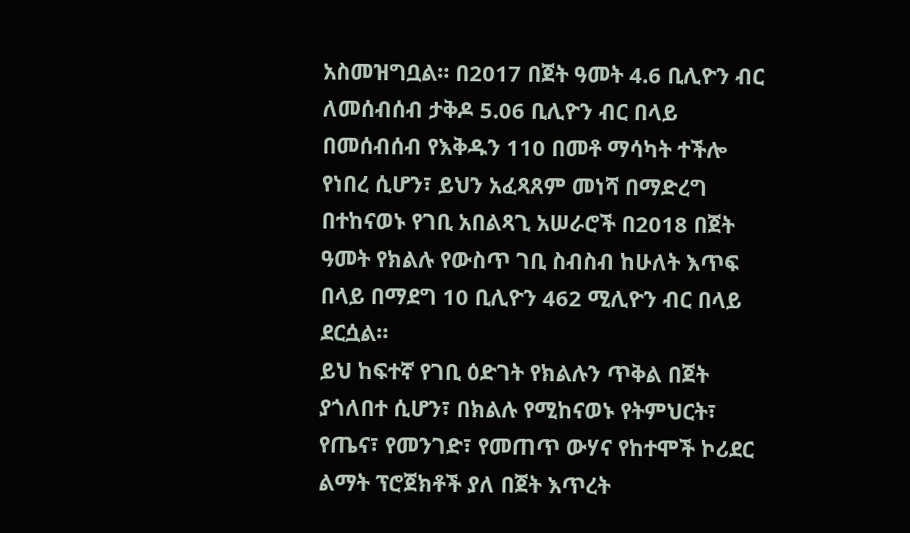አስመዝግቧል። በ2017 በጀት ዓመት 4.6 ቢሊዮን ብር ለመሰብሰብ ታቅዶ 5.06 ቢሊዮን ብር በላይ በመሰብሰብ የእቅዱን 110 በመቶ ማሳካት ተችሎ የነበረ ሲሆን፣ ይህን አፈጻጸም መነሻ በማድረግ በተከናወኑ የገቢ አበልጻጊ አሠራሮች በ2018 በጀት ዓመት የክልሉ የውስጥ ገቢ ስብስብ ከሁለት እጥፍ በላይ በማደግ 10 ቢሊዮን 462 ሚሊዮን ብር በላይ ደርሷል።
ይህ ከፍተኛ የገቢ ዕድገት የክልሉን ጥቅል በጀት ያጎለበተ ሲሆን፣ በክልሉ የሚከናወኑ የትምህርት፣ የጤና፣ የመንገድ፣ የመጠጥ ውሃና የከተሞች ኮሪደር ልማት ፕሮጀክቶች ያለ በጀት እጥረት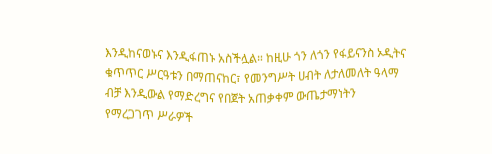እንዲከናወኑና እንዲፋጠኑ አስችሏል። ከዚሁ ጎን ለጎን የፋይናንስ ኦዲትና ቁጥጥር ሥርዓቱን በማጠናከር፣ የመንግሥት ሀብት ለታለመለት ዓላማ ብቻ እንዲውል የማድረግና የበጀት አጠቃቀም ውጤታማነትን የማረጋገጥ ሥራዎች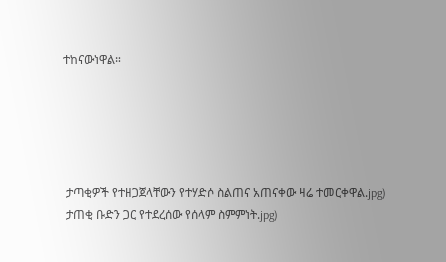ተከናውነዋል።





 ታጣቂዎች የተዘጋጀላቸውን የተሃድሶ ስልጠና አጠናቀው ዛሬ ተመርቀዋል.jpg)
 ታጠቂ ቡድን ጋር የተደረሰው የሰላም ስምምነት.jpg)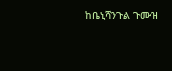ከቤኒሻንጉል ጉሙዝ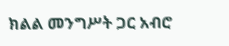ክልል መንግሥት ጋር አብሮ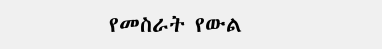የመስራት የውል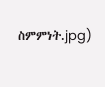ስምምነት.jpg)